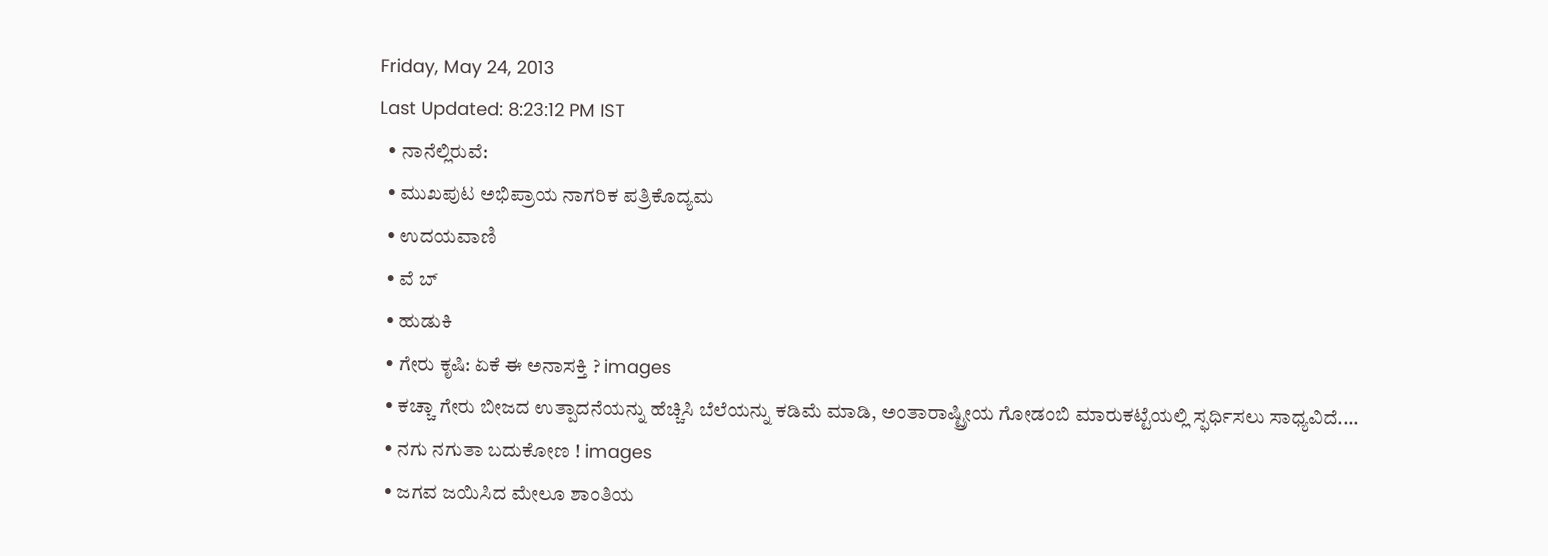Friday, May 24, 2013
Last Updated: 8:23:12 PM IST
  • ನಾನೆಲ್ಲಿರುವೆ:
  • ಮುಖಪುಟ ಅಭಿಪ್ರಾಯ ನಾಗರಿಕ ಪತ್ರಿಕೊದ್ಯಮ
  • ಉದಯವಾಣಿ
  • ವೆ ಬ್
  • ಹುಡುಕಿ
  • ಗೇರು ಕೃಷಿ: ಏಕೆ ಈ ಅನಾಸಕ್ತಿ ? images
  • ಕಚ್ಚಾ ಗೇರು ಬೀಜದ ಉತ್ಪಾದನೆಯನ್ನು ಹೆಚ್ಚಿಸಿ ಬೆಲೆಯನ್ನು ಕಡಿಮೆ ಮಾಡಿ, ಅಂತಾರಾಷ್ಟ್ರೀಯ ಗೋಡಂಬಿ ಮಾರುಕಟ್ಟೆಯಲ್ಲಿ ಸ್ಫರ್ಧಿಸಲು ಸಾಧ್ಯವಿದೆ....
  • ನಗು ನಗುತಾ ಬದುಕೋಣ ! images
  • ಜಗವ ಜಯಿಸಿದ ಮೇಲೂ ಶಾಂತಿಯ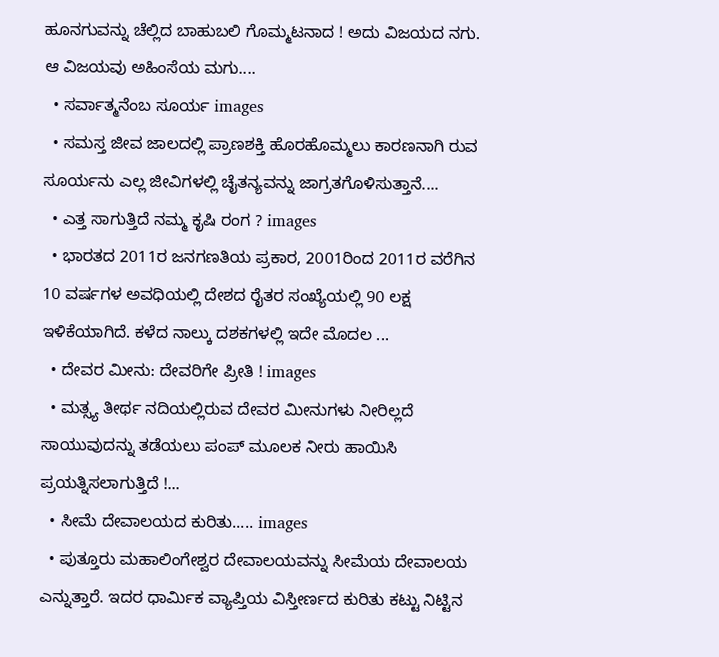ಹೂನಗುವನ್ನು ಚೆಲ್ಲಿದ ಬಾಹುಬಲಿ ಗೊಮ್ಮಟನಾದ ! ಅದು ವಿಜಯದ ನಗು. ಆ ವಿಜಯವು ಅಹಿಂಸೆಯ ಮಗು....
  • ಸರ್ವಾತ್ಮನೆಂಬ ಸೂರ್ಯ images
  • ಸಮಸ್ತ ಜೀವ ಜಾಲದಲ್ಲಿ ಪ್ರಾಣಶಕ್ತಿ ಹೊರಹೊಮ್ಮಲು ಕಾರಣನಾಗಿ ರುವ ಸೂರ್ಯನು ಎಲ್ಲ ಜೀವಿಗಳಲ್ಲಿ ಚೈತನ್ಯವನ್ನು ಜಾಗ್ರತಗೊಳಿಸುತ್ತಾನೆ....
  • ಎತ್ತ ಸಾಗುತ್ತಿದೆ ನಮ್ಮ ಕೃಷಿ ರಂಗ ? images
  • ಭಾರತದ 2011ರ ಜನಗಣತಿಯ ಪ್ರಕಾರ, 2001ರಿಂದ 2011ರ ವರೆಗಿನ 10 ವರ್ಷಗಳ ಅವಧಿಯಲ್ಲಿ ದೇಶದ ರೈತರ ಸಂಖ್ಯೆಯಲ್ಲಿ 90 ಲಕ್ಷ  ಇಳಿಕೆಯಾಗಿದೆ. ಕಳೆದ ನಾಲ್ಕು ದಶಕಗಳಲ್ಲಿ ಇದೇ ಮೊದಲ ...
  • ದೇವರ ಮೀನು: ದೇವರಿಗೇ ಪ್ರೀತಿ ! images
  • ಮತ್ಸ್ಯ ತೀರ್ಥ ನದಿಯಲ್ಲಿರುವ ದೇವರ ಮೀನುಗಳು ನೀರಿಲ್ಲದೆ ಸಾಯುವುದನ್ನು ತಡೆಯಲು ಪಂಪ್‌ ಮೂಲಕ ನೀರು ಹಾಯಿಸಿ ಪ್ರಯತ್ನಿಸಲಾಗುತ್ತಿದೆ !...
  • ಸೀಮೆ ದೇವಾಲಯದ ಕುರಿತು..... images
  • ಪುತ್ತೂರು ಮಹಾಲಿಂಗೇಶ್ವರ ದೇವಾಲಯವನ್ನು ಸೀಮೆಯ ದೇವಾಲಯ ಎನ್ನುತ್ತಾರೆ. ಇದರ ಧಾರ್ಮಿಕ ವ್ಯಾಪ್ತಿಯ ವಿಸ್ತೀರ್ಣದ ಕುರಿತು ಕಟ್ಟು ನಿಟ್ಟಿನ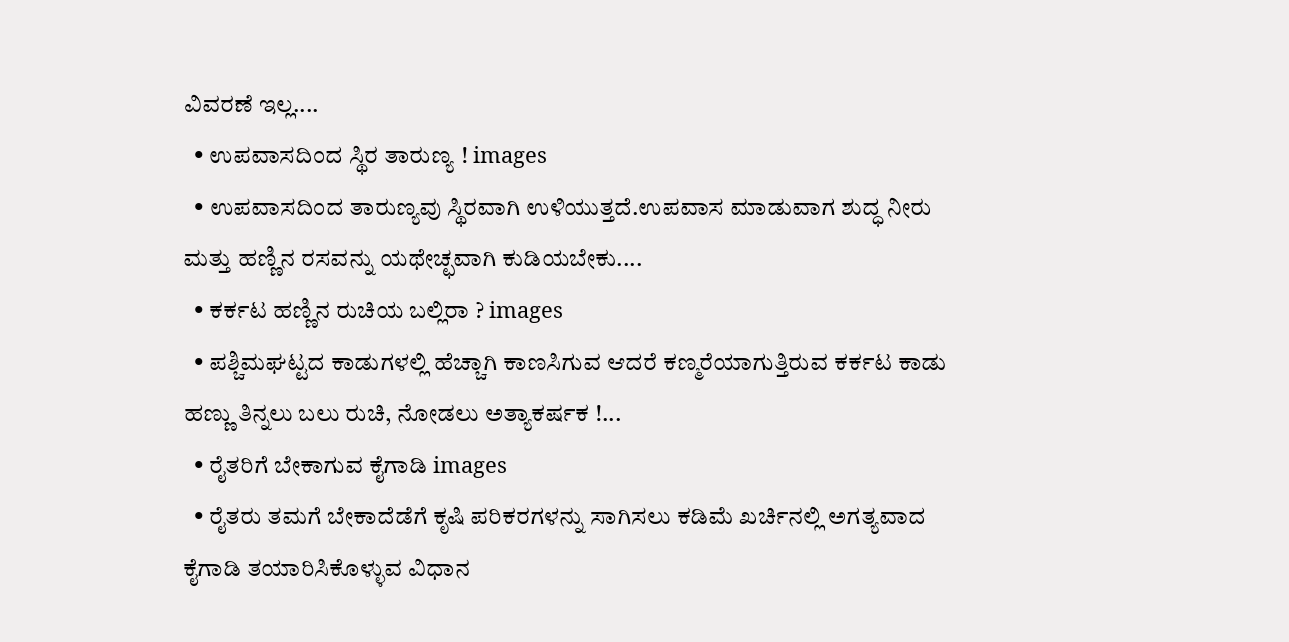ವಿವರಣೆ ಇಲ್ಲ....
  • ಉಪವಾಸದಿಂದ ಸ್ಥಿರ ತಾರುಣ್ಯ ! images
  • ಉಪವಾಸದಿಂದ ತಾರುಣ್ಯವು ಸ್ಥಿರವಾಗಿ ಉಳಿಯುತ್ತದೆ.ಉಪವಾಸ ಮಾಡುವಾಗ ಶುದ್ಧ ನೀರು ಮತ್ತು ಹಣ್ಣಿನ ರಸವನ್ನು ಯಥೇಚ್ಛವಾಗಿ ಕುಡಿಯಬೇಕು....
  • ಕರ್ಕಟ ಹಣ್ಣಿನ ರುಚಿಯ ಬಲ್ಲಿರಾ ? images
  • ಪಶ್ಚಿಮಘಟ್ಟದ ಕಾಡುಗಳಲ್ಲಿ ಹೆಚ್ಚಾಗಿ ಕಾಣಸಿಗುವ ಆದರೆ ಕಣ್ಮರೆಯಾಗುತ್ತಿರುವ ಕರ್ಕಟ ಕಾಡು ಹಣ್ಣು ತಿನ್ನಲು ಬಲು ರುಚಿ, ನೋಡಲು ಅತ್ಯಾಕರ್ಷಕ !...
  • ರೈತರಿಗೆ ಬೇಕಾಗುವ ಕೈಗಾಡಿ images
  • ರೈತರು ತಮಗೆ ಬೇಕಾದೆಡೆಗೆ ಕೃಷಿ ಪರಿಕರಗಳನ್ನು ಸಾಗಿಸಲು ಕಡಿಮೆ ಖರ್ಚಿನಲ್ಲಿ ಅಗತ್ಯವಾದ ಕೈಗಾಡಿ ತಯಾರಿಸಿಕೊಳ್ಳುವ ವಿಧಾನ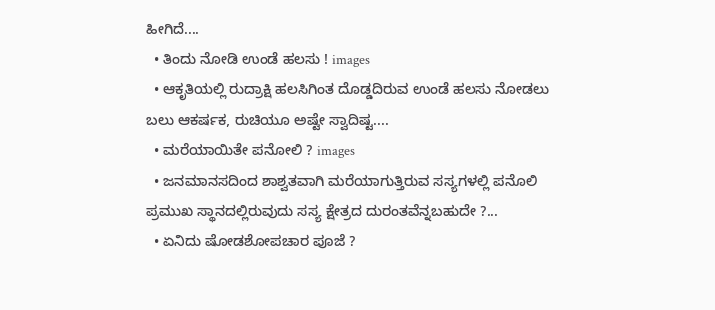ಹೀಗಿದೆ....
  • ತಿಂದು ನೋಡಿ ಉಂಡೆ ಹಲಸು ! images
  • ಆಕೃತಿಯಲ್ಲಿ ರುದ್ರಾಕ್ಷಿ ಹಲಸಿಗಿಂತ ದೊಡ್ಡದಿರುವ ಉಂಡೆ ಹಲಸು ನೋಡಲು ಬಲು ಆಕರ್ಷಕ, ರುಚಿಯೂ ಅಷ್ಟೇ ಸ್ವಾದಿಷ್ಟ....
  • ಮರೆಯಾಯಿತೇ ಪನೋಲಿ ? images
  • ಜನಮಾನಸದಿಂದ ಶಾಶ್ವತವಾಗಿ ಮರೆಯಾಗುತ್ತಿರುವ ಸಸ್ಯಗಳಲ್ಲಿ ಪನೊಲಿ ಪ್ರಮುಖ ಸ್ಥಾನದಲ್ಲಿರುವುದು ಸಸ್ಯ ಕ್ಷೇತ್ರದ ದುರಂತವೆನ್ನಬಹುದೇ ?...
  • ಏನಿದು ಷೋಡಶೋಪಚಾರ ಪೂಜೆ ?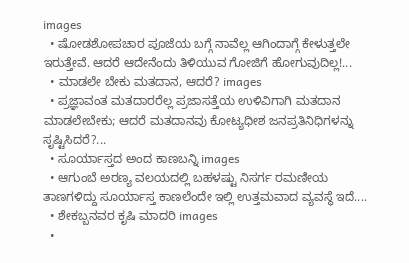images
  • ಷೋಡಶೋಪಚಾರ ಪೂಜೆಯ ಬಗ್ಗೆ ನಾವೆಲ್ಲ ಆಗಿಂದಾಗ್ಗೆ ಕೇಳುತ್ತಲೇ ಇರುತ್ತೇವೆ. ಆದರೆ ಆದೇನೆಂದು ತಿಳಿಯುವ ಗೋಜಿಗೆ ಹೋಗುವುದಿಲ್ಲ!...
  • ಮಾಡಲೇ ಬೇಕು ಮತದಾನ, ಆದರೆ? images
  • ಪ್ರಜ್ಞಾವಂತ ಮತದಾರರೆಲ್ಲ ಪ್ರಜಾಸತ್ತೆಯ ಉಳಿವಿಗಾಗಿ ಮತದಾನ ಮಾಡಲೇಬೇಕು; ಆದರೆ ಮತದಾನವು ಕೋಟ್ಯಧೀಶ ಜನಪ್ರತಿನಿಧಿಗಳನ್ನು ಸೃಷ್ಟಿಸಿದರೆ?...
  • ಸೂರ್ಯಾಸ್ತದ ಅಂದ ಕಾಣಬನ್ನಿ images
  • ಆಗುಂಬೆ ಅರಣ್ಯ ವಲಯದಲ್ಲಿ ಬಹಳಷ್ಟು ನಿಸರ್ಗ ರಮಣೀಯ ತಾಣಗಳಿದ್ದು ಸೂರ್ಯಾಸ್ತ ಕಾಣಲೆಂದೇ ಇಲ್ಲಿ ಉತ್ತಮವಾದ ವ್ಯವಸ್ಥೆ ಇದೆ....
  • ಶೇಕಬ್ಬನವರ ಕೃಷಿ ಮಾದರಿ images
  •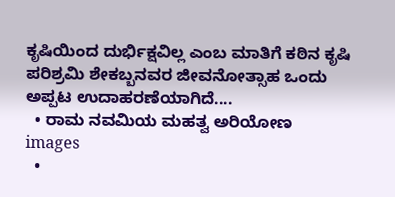ಕೃಷಿಯಿಂದ ದುರ್ಭಿಕ್ಷವಿಲ್ಲ ಎಂಬ ಮಾತಿಗೆ ಕಠಿನ ಕೃಷಿ ಪರಿಶ್ರಮಿ ಶೇಕಬ್ಬನವರ ಜೀವನೋತ್ಸಾಹ ಒಂದು ಅಪ್ಪಟ ಉದಾಹರಣೆಯಾಗಿದೆ....
  • ರಾಮ ನವಮಿಯ ಮಹತ್ವ ಅರಿಯೋಣ images
  •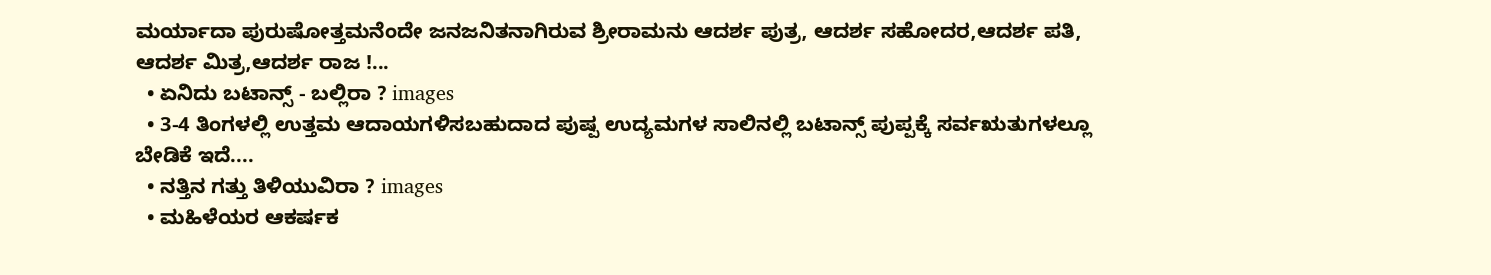ಮರ್ಯಾದಾ ಪುರುಷೋತ್ತಮನೆಂದೇ ಜನಜನಿತನಾಗಿರುವ ಶ್ರೀರಾಮನು ಆದರ್ಶ ಪುತ್ರ, ಆದರ್ಶ ಸಹೋದರ,ಆದರ್ಶ ಪತಿ, ಆದರ್ಶ ಮಿತ್ರ,ಆದರ್ಶ ರಾಜ !...
  • ಏನಿದು ಬಟಾನ್ಸ್‌ - ಬಲ್ಲಿರಾ ? images
  • 3-4 ತಿಂಗಳಲ್ಲಿ ಉತ್ತಮ ಆದಾಯಗಳಿಸಬಹುದಾದ ಪುಷ್ಪ ಉದ್ಯಮಗಳ ಸಾಲಿನಲ್ಲಿ ಬಟಾನ್ಸ್‌ ಪುಪ್ಪಕ್ಕೆ ಸರ್ವಋತುಗಳಲ್ಲೂ ಬೇಡಿಕೆ ಇದೆ....
  • ನತ್ತಿನ ಗತ್ತು ತಿಳಿಯುವಿರಾ ? images
  • ಮಹಿಳೆಯರ ಆಕರ್ಷಕ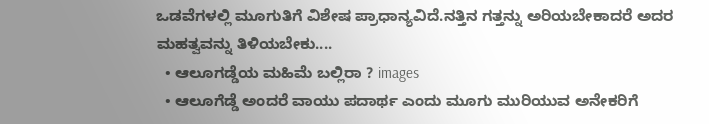ಒಡವೆಗಳಲ್ಲಿ ಮೂಗುತಿಗೆ ವಿಶೇಷ ಪ್ರಾಧಾನ್ಯವಿದೆ.ನತ್ತಿನ ಗತ್ತನ್ನು ಅರಿಯಬೇಕಾದರೆ ಅದರ ಮಹತ್ವವನ್ನು ತಿಳಿಯಬೇಕು....
  • ಆಲೂಗಡ್ಡೆಯ ಮಹಿಮೆ ಬಲ್ಲಿರಾ ? images
  • ಆಲೂಗೆಡ್ಡೆ ಅಂದರೆ ವಾಯು ಪದಾರ್ಥ ಎಂದು ಮೂಗು ಮುರಿಯುವ ಅನೇಕರಿಗೆ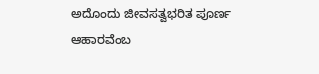ಅದೊಂದು ಜೀವಸತ್ವಭರಿತ ಪೂರ್ಣ ಆಹಾರವೆಂಬ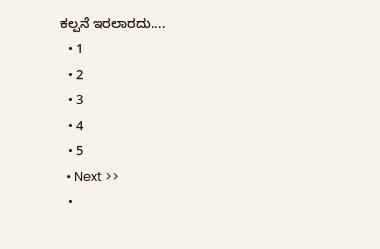ಕಲ್ಪನೆ ಇರಲಾರದು....
  • 1
  • 2
  • 3
  • 4
  • 5
  • Next >>
  •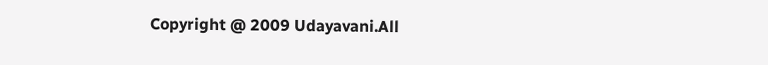Copyright @ 2009 Udayavani.All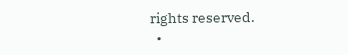rights reserved.
  •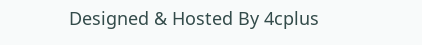Designed & Hosted By 4cplus